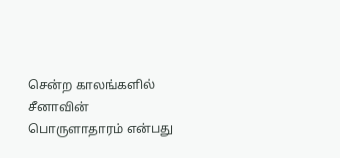சென்ற காலங்களில் சீனாவின் பொருளாதாரம் என்பது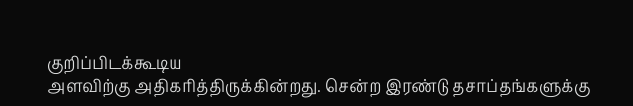குறிப்பிடக்கூடிய
அளவிற்கு அதிகரித்திருக்கின்றது. சென்ற இரண்டு தசாப்தங்களுக்கு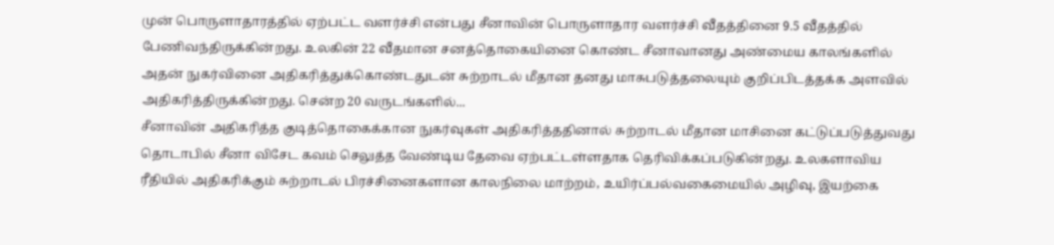முன் பொருளாதாரத்தில் ஏற்பட்ட வளர்ச்சி என்பது சீனாவின் பொருளாதார வளர்ச்சி வீதத்தினை 9.5 வீதத்தில் பேணிவந்திருக்கின்றது. உலகின் 22 வீதமான சனத்தொகையினை கொண்ட சீனாவானது அண்மைய காலங்களில் அதன் நுகர்வினை அதிகரித்துக்கொண்டதுடன் சுற்றாடல் மீதான தனது மாசுபடுத்தலையும் குறிப்பிடத்தக்க அளவில் அதிகரித்திருக்கின்றது. சென்ற 20 வருடங்களில்...
சீனாவின் அதிகரித்த குடித்தொகைக்கான நுகர்வுகள் அதிகரித்ததினால் சுற்றாடல் மீதான மாசினை கட்டுப்படுத்துவது தொடாபில் சீனா விசேட கவம் செலுத்த வேண்டிய தேவை ஏற்பட்டள்ளதாக தெரிவிக்கப்படுகின்றது. உலகளாவிய ரீதியில் அதிகரிக்கும் சுற்றாடல் பிரச்சினைகளான காலநிலை மாற்றம், உயிர்ப்பல்வகைமையில் அழிவு, இயற்கை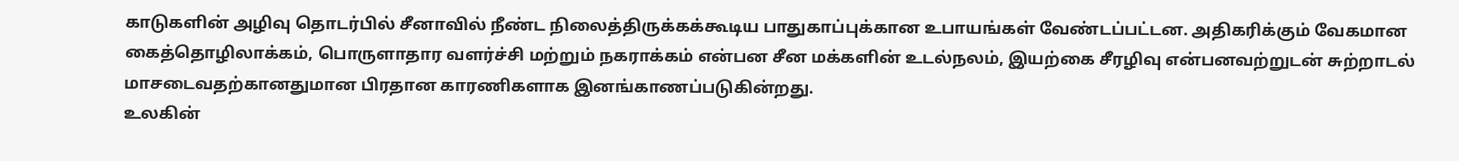காடுகளின் அழிவு தொடர்பில் சீனாவில் நீண்ட நிலைத்திருக்கக்கூடிய பாதுகாப்புக்கான உபாயங்கள் வேண்டப்பட்டன. அதிகரிக்கும் வேகமான கைத்தொழிலாக்கம், பொருளாதார வளர்ச்சி மற்றும் நகராக்கம் என்பன சீன மக்களின் உடல்நலம், இயற்கை சீரழிவு என்பனவற்றுடன் சுற்றாடல் மாசடைவதற்கானதுமான பிரதான காரணிகளாக இனங்காணப்படுகின்றது.
உலகின்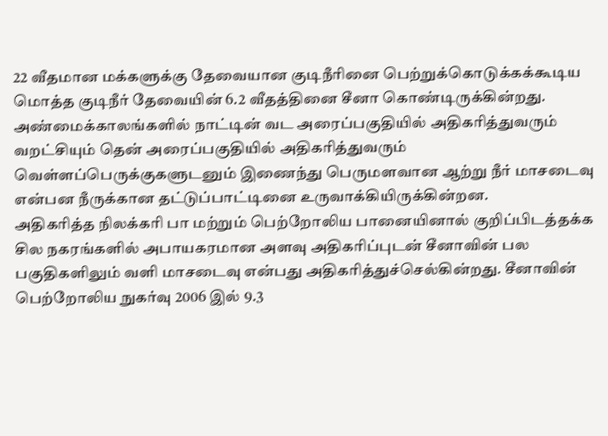22 வீதமான மக்களுக்கு தேவையான குடிநீரினை பெற்றுக்கொடுக்கக்கூடிய மொத்த குடிநீர் தேவையின் 6.2 வீதத்தினை சீனா கொண்டிருக்கின்றது. அண்மைக்காலங்களில் நாட்டின் வட அரைப்பகுதியில் அதிகரித்துவரும் வறட்சியும் தென் அரைப்பகுதியில் அதிகரித்துவரும் வெள்ளப்பெருக்குகளுடனும் இணைந்து பெருமளவான ஆற்று நீர் மாசடைவு என்பன நீருக்கான தட்டுப்பாட்டினை உருவாக்கியிருக்கின்றன.
அதிகரித்த நிலக்கரி பா மற்றும் பெற்றோலிய பானையினால் குறிப்பிடத்தக்க சில நகரங்களில் அபாயகரமான அளவு அதிகரிப்புடன் சீனாவின் பல பகுதிகளிலும் வளி மாசடைவு என்பது அதிகரித்துச்செல்கின்றது. சீனாவின் பெற்றோலிய நுகர்வு 2006 இல் 9.3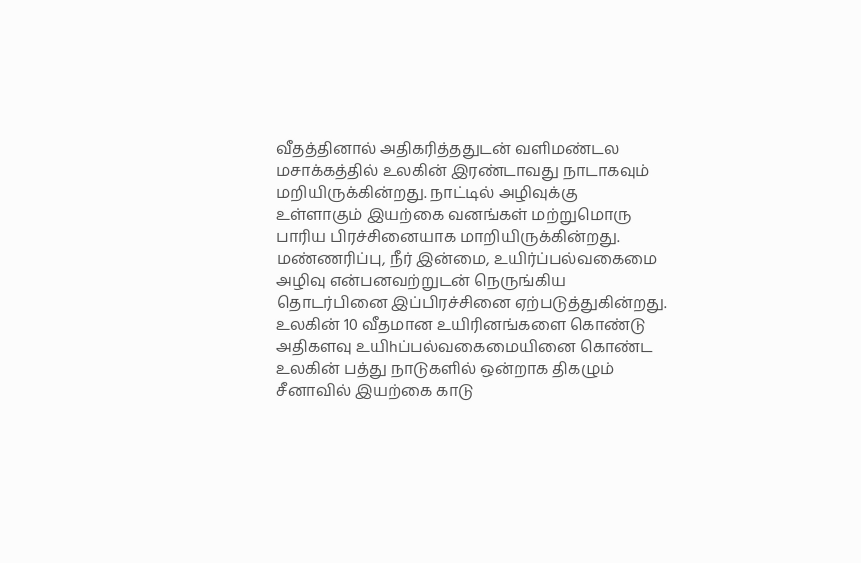வீதத்தினால் அதிகரித்ததுடன் வளிமண்டல மசாக்கத்தில் உலகின் இரண்டாவது நாடாகவும் மறியிருக்கின்றது. நாட்டில் அழிவுக்கு உள்ளாகும் இயற்கை வனங்கள் மற்றுமொரு பாரிய பிரச்சினையாக மாறியிருக்கின்றது. மண்ணரிப்பு, நீர் இன்மை, உயிர்ப்பல்வகைமை அழிவு என்பனவற்றுடன் நெருங்கிய தொடர்பினை இப்பிரச்சினை ஏற்படுத்துகின்றது.
உலகின் 10 வீதமான உயிரினங்களை கொண்டு அதிகளவு உயிhப்பல்வகைமையினை கொண்ட உலகின் பத்து நாடுகளில் ஒன்றாக திகழும் சீனாவில் இயற்கை காடு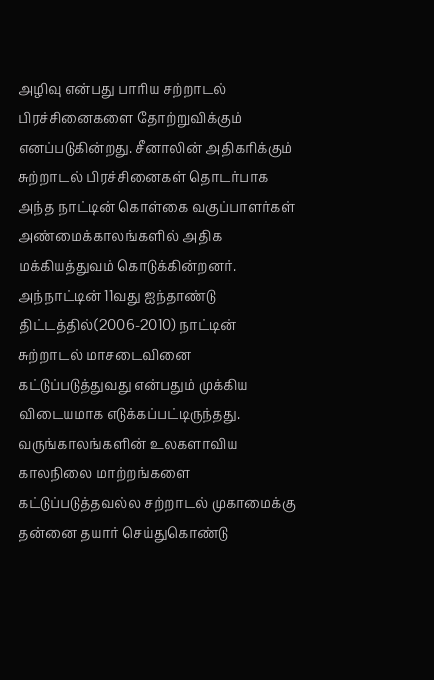அழிவு என்பது பாரிய சற்றாடல் பிரச்சினைகளை தோற்றுவிக்கும் எனப்படுகின்றது. சீனாலின் அதிகரிக்கும் சுற்றாடல் பிரச்சினைகள் தொடர்பாக அந்த நாட்டின் கொள்கை வகுப்பாளர்கள் அண்மைக்காலங்களில் அதிக மக்கியத்துவம் கொடுக்கின்றனர்.
அந்நாட்டின் 11வது ஐந்தாண்டு திட்டத்தில்(2006-2010) நாட்டின் சுற்றாடல் மாசடைவினை கட்டுப்படுத்துவது என்பதும் முக்கிய விடையமாக எடுக்கப்பட்டிருந்தது. வருங்காலங்களின் உலகளாவிய காலநிலை மாற்றங்களை கட்டுப்படுத்தவல்ல சற்றாடல் முகாமைக்கு தன்னை தயார் செய்துகொண்டு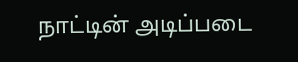நாட்டின் அடிப்படை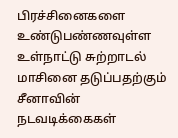பிரச்சினைகளை உண்டுபண்ணவுள்ள உள்நாட்டு சுற்றாடல் மாசினை தடுப்பதற்கும் சீனாவின் நடவடிக்கைகள்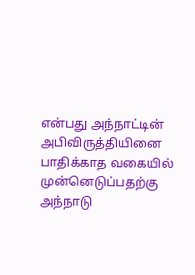என்பது அந்நாட்டின் அபிவிருத்தியினை பாதிக்காத வகையில் முன்னெடுப்பதற்கு அந்நாடு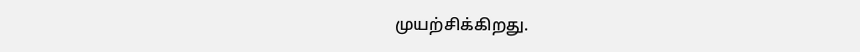முயற்சிக்கிறது.